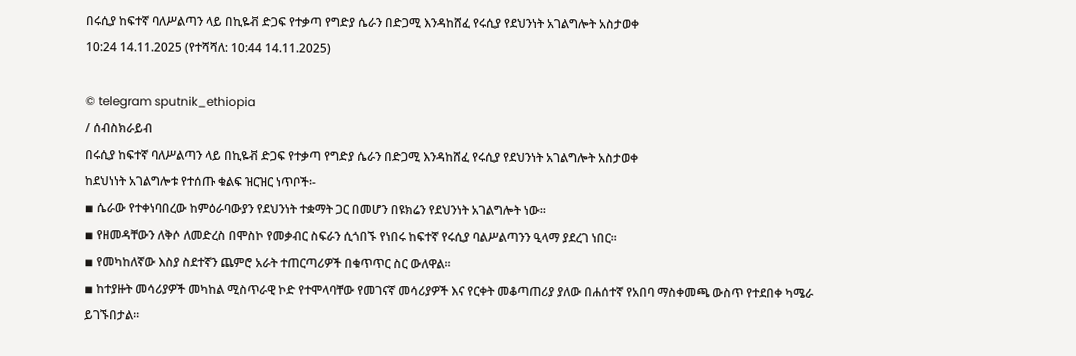በሩሲያ ከፍተኛ ባለሥልጣን ላይ በኪዬቭ ድጋፍ የተቃጣ የግድያ ሴራን በድጋሚ እንዳከሸፈ የሩሲያ የደህንነት አገልግሎት አስታወቀ
10:24 14.11.2025 (የተሻሻለ: 10:44 14.11.2025)

© telegram sputnik_ethiopia
/ ሰብስክራይብ
በሩሲያ ከፍተኛ ባለሥልጣን ላይ በኪዬቭ ድጋፍ የተቃጣ የግድያ ሴራን በድጋሚ እንዳከሸፈ የሩሲያ የደህንነት አገልግሎት አስታወቀ
ከደህነነት አገልግሎቱ የተሰጡ ቁልፍ ዝርዝር ነጥቦች፡-
◾ ሴራው የተቀነባበረው ከምዕራባውያን የደህንነት ተቋማት ጋር በመሆን በዩክሬን የደህንነት አገልግሎት ነው፡፡
◾ የዘመዳቸውን ለቅሶ ለመድረስ በሞስኮ የመቃብር ስፍራን ሲጎበኙ የነበሩ ከፍተኛ የሩሲያ ባልሥልጣንን ዒላማ ያደረገ ነበር፡፡
◾ የመካከለኛው እስያ ስደተኛን ጨምሮ አራት ተጠርጣሪዎች በቁጥጥር ስር ውለዋል፡፡
◾ ከተያዙት መሳሪያዎች መካከል ሚስጥራዊ ኮድ የተሞላባቸው የመገናኛ መሳሪያዎች እና የርቀት መቆጣጠሪያ ያለው በሐሰተኛ የአበባ ማስቀመጫ ውስጥ የተደበቀ ካሜራ ይገኙበታል።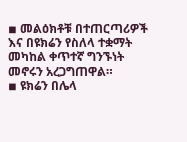◾ መልዕክቶቹ በተጠርጣሪዎች እና በዩክሬን የስለላ ተቋማት መካከል ቀጥተኛ ግንኙነት መኖሩን አረጋግጠዋል።
◾ ዩክሬን በሌላ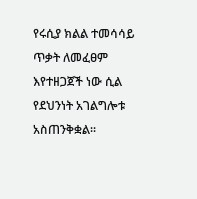የሩሲያ ክልል ተመሳሳይ ጥቃት ለመፈፀም እየተዘጋጀች ነው ሲል የደህንነት አገልግሎቱ አስጠንቅቋል፡፡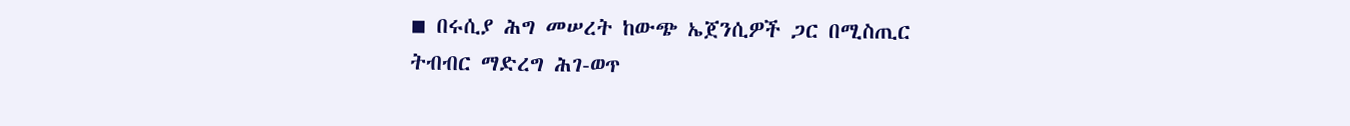◾ በሩሲያ ሕግ መሠረት ከውጭ ኤጀንሲዎች ጋር በሚስጢር ትብብር ማድረግ ሕገ-ወጥ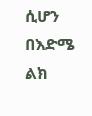ሲሆን በእድሜ ልክ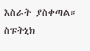እስራት ያስቀጣል።
ስፑትኒክ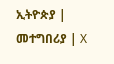ኢትዮጵያ | መተግበሪያ | X